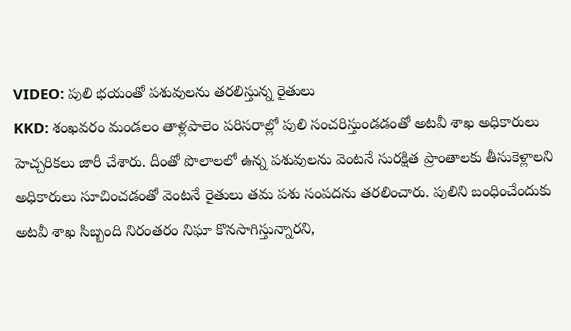VIDEO: పులి భయంతో పశువులను తరలిస్తున్న రైతులు
KKD: శంఖవరం మండలం తాళ్లపాలెం పరిసరాల్లో పులి సంచరిస్తుండడంతో అటవీ శాఖ అధికారులు హెచ్చరికలు జారీ చేశారు. దీంతో పొలాలలో ఉన్న పశువులను వెంటనే సురక్షిత ప్రాంతాలకు తీసుకెళ్లాలని అధికారులు సూచించడంతో వెంటనే రైతులు తమ పశు సంపదను తరలించారు. పులిని బంధించేందుకు అటవీ శాఖ సిబ్బంది నిరంతరం నిఘా కొనసాగిస్తున్నారని,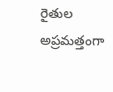రైతుల అప్రమత్తంగా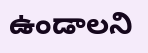ఉండాలని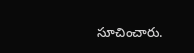సూచించారు.